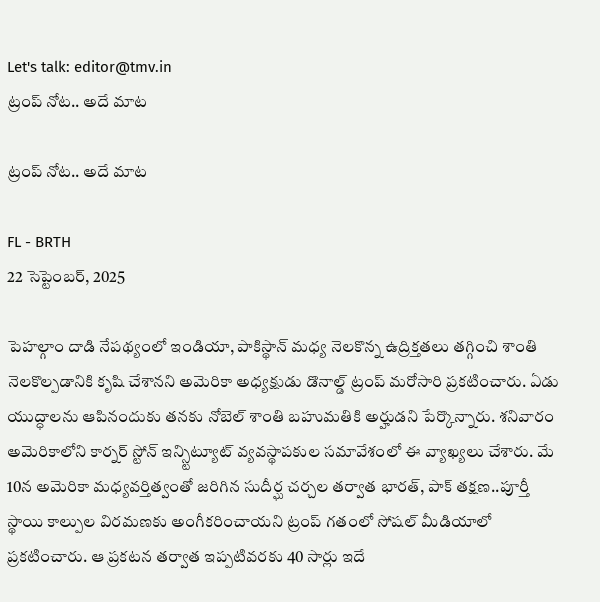Let's talk: editor@tmv.in
ట్రంప్ నోట.. అదే మాట

ట్రంప్ నోట.. అదే మాట

FL - BRTH
22 సెప్టెంబర్, 2025

పెహల్గాం దాడి నేప‌థ్యంలో ఇండియా, పాకిస్థాన్ మ‌ధ్య నెల‌కొన్న ఉద్రిక్త‌త‌లు త‌గ్గించి శాంతి నెల‌కొల్ప‌డానికి కృషి చేశాన‌ని అమెరికా అధ్య‌క్షుడు డొనాల్డ్ ట్రంప్ మ‌రోసారి ప్ర‌కటించారు. ఏడు యుద్ధాల‌ను ఆపినందుకు త‌న‌కు నోబెల్ శాంతి బ‌హుమ‌తికి అర్హుడ‌ని పేర్కొన్నారు. శ‌నివారం అమెరికాలోని కార్న‌ర్ స్టోన్ ఇన్స్టిట్యూట్ వ్య‌వ‌స్థాప‌కుల స‌మావేశంలో ఈ వ్యాఖ్య‌లు చేశారు. మే 10న అమెరికా మ‌ధ్య‌వ‌ర్తిత్వంతో జ‌రిగిన సుదీర్ఘ చ‌ర్చ‌ల త‌ర్వాత భార‌త్, పాక్ త‌క్ష‌ణ‌..పూర్తీ స్థాయి కాల్పుల విర‌మ‌ణ‌కు అంగీక‌రించాయ‌ని ట్రంప్ గ‌తంలో సోష‌ల్ మీడియాలో ప్ర‌క‌టించారు. ఆ ప్ర‌క‌ట‌న త‌ర్వాత ఇప్ప‌టివ‌ర‌కు 40 సార్లు ఇదే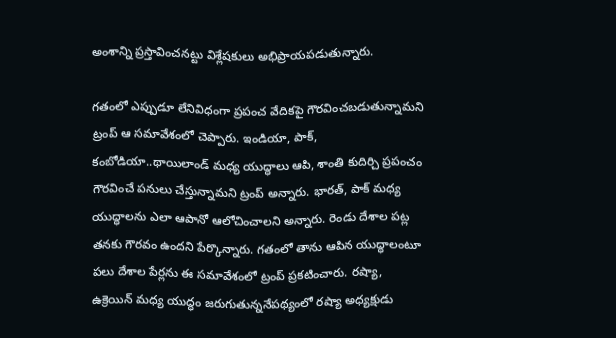అంశాన్ని ప్ర‌స్తావించ‌న‌ట్టు విశ్లేష‌కులు అభిప్రాయ‌ప‌డుతున్నారు.

గ‌తంలో ఎప్పుడూ లేనివిధంగా ప్ర‌పంచ వేదిక‌పై గౌర‌వించ‌బ‌డుతున్నామ‌ని ట్రంప్ ఆ స‌మావేశంలో చెప్పారు. ఇండియా, పాక్, కంబోడియా..థాయిలాండ్ మ‌ధ్య యుద్ధాలు ఆపి, శాంతి కుదిర్చి ప్ర‌పంచం గౌర‌వించే ప‌నులు చేస్తున్నామ‌ని ట్రంప్ అన్నారు. భార‌త్, పాక్ మ‌ధ్య యుద్ధాల‌ను ఎలా ఆపానో ఆలోచించాల‌ని అన్నారు. రెండు దేశాల ప‌ట్ల త‌న‌కు గౌర‌వం ఉంద‌ని పేర్కొన్నారు. గ‌తంలో తాను ఆపిన యుద్ధాలంటూ ప‌లు దేశాల పేర్ల‌ను ఈ స‌మావేశంలో ట్రంప్ ప్ర‌క‌టించారు. ర‌ష్యా, ఉక్రెయిన్ మ‌ధ్య యుద్ధం జ‌రుగుతున్న‌నేప‌థ్యంలో ర‌ష్యా అధ్య‌క్షుడు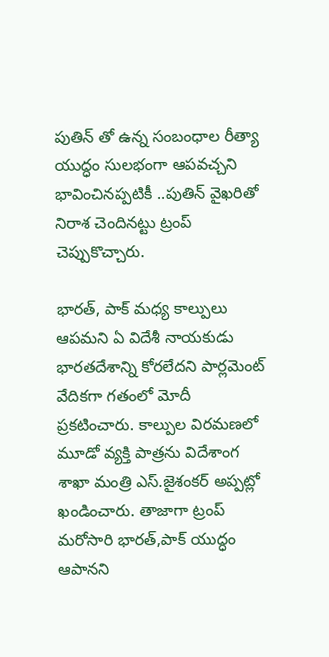పుతిన్ తో ఉన్న సంబంధాల రీత్యా యుద్ధం సుల‌భంగా ఆప‌వ‌చ్చ‌ని భావించిన‌ప్ప‌టికీ ..పుతిన్ వైఖ‌రితో నిరాశ చెందిన‌ట్టు ట్రంప్ చెప్పుకొచ్చారు.

భార‌త్, పాక్ మ‌ధ్య కాల్పులు ఆప‌మ‌ని ఏ విదేశీ నాయ‌కుడు భార‌త‌దేశాన్ని కోర‌లేద‌ని పార్ల‌మెంట్ వేదికగా గ‌తంలో మోదీ ప్ర‌క‌టించారు. కాల్పుల విర‌మ‌ణ‌లో మూడో వ్య‌క్తి పాత్ర‌ను విదేశాంగ శాఖా మంత్రి ఎస్.జైశంక‌ర్ అప్ప‌ట్లో ఖండించారు. తాజాగా ట్రంప్ మ‌రోసారి భార‌త్,పాక్ యుద్ధం ఆపాన‌ని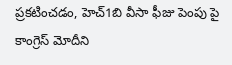ప్ర‌క‌టించ‌డం, హెచ్1బి వీసా ఫీజు పెంపు పై కాంగ్రెస్ మోదీని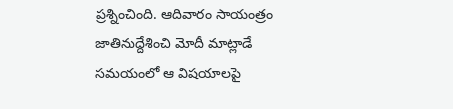ప్ర‌శ్నించింది. ఆదివారం సాయంత్రం జాతినుద్దేశించి మోదీ మాట్లాడే స‌మ‌యంలో ఆ విష‌యాల‌పై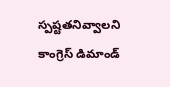స్ప‌ష్ట‌త‌నివ్వాల‌ని కాంగ్రెస్ డిమాండ్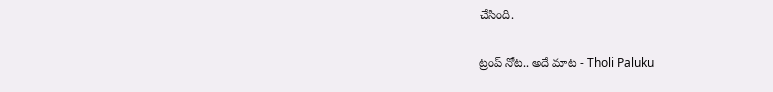చేసింది.

ట్రంప్ నోట.. అదే మాట - Tholi Paluku